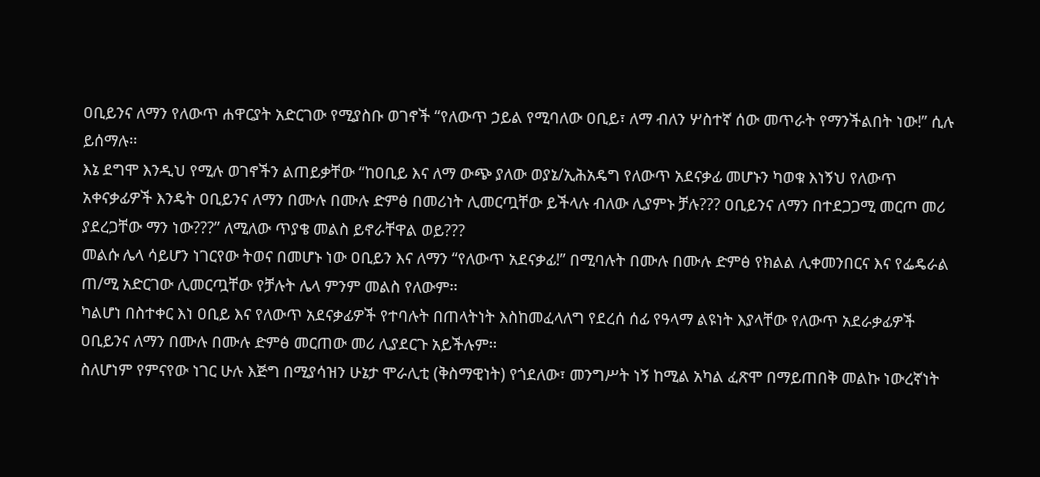ዐቢይንና ለማን የለውጥ ሐዋርያት አድርገው የሚያስቡ ወገኖች “የለውጥ ኃይል የሚባለው ዐቢይ፣ ለማ ብለን ሦስተኛ ሰው መጥራት የማንችልበት ነው!” ሲሉ ይሰማሉ፡፡
እኔ ደግሞ እንዲህ የሚሉ ወገኖችን ልጠይቃቸው “ከዐቢይ እና ለማ ውጭ ያለው ወያኔ/ኢሕአዴግ የለውጥ አደናቃፊ መሆኑን ካወቁ እነኝህ የለውጥ አቀናቃፊዎች እንዴት ዐቢይንና ለማን በሙሉ በሙሉ ድምፅ በመሪነት ሊመርጧቸው ይችላሉ ብለው ሊያምኑ ቻሉ??? ዐቢይንና ለማን በተደጋጋሚ መርጦ መሪ ያደረጋቸው ማን ነው???” ለሚለው ጥያቄ መልስ ይኖራቸዋል ወይ???
መልሱ ሌላ ሳይሆን ነገርየው ትወና በመሆኑ ነው ዐቢይን እና ለማን “የለውጥ አደናቃፊ!” በሚባሉት በሙሉ በሙሉ ድምፅ የክልል ሊቀመንበርና እና የፌዴራል ጠ/ሚ አድርገው ሊመርጧቸው የቻሉት ሌላ ምንም መልስ የለውም፡፡
ካልሆነ በስተቀር እነ ዐቢይ እና የለውጥ አደናቃፊዎች የተባሉት በጠላትነት እስከመፈላለግ የደረሰ ሰፊ የዓላማ ልዩነት እያላቸው የለውጥ አደራቃፊዎች ዐቢይንና ለማን በሙሉ በሙሉ ድምፅ መርጠው መሪ ሊያደርጉ አይችሉም፡፡
ስለሆነም የምናየው ነገር ሁሉ እጅግ በሚያሳዝን ሁኔታ ሞራሊቲ (ቅስማዊነት) የጎደለው፣ መንግሥት ነኝ ከሚል አካል ፈጽሞ በማይጠበቅ መልኩ ነውረኛነት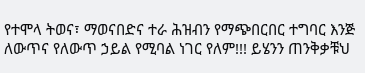የተሞላ ትወና፣ ማወናበድና ተራ ሕዝብን የማጭበርበር ተግባር እንጅ ለውጥና የለውጥ ኃይል የሚባል ነገር የለም!!! ይሄንን ጠንቅቃቹህ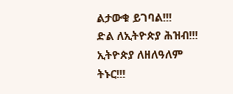ልታውቁ ይገባል!!!
ድል ለኢትዮጵያ ሕዝብ!!! ኢትዮጵያ ለዘለዓለም ትኑር!!!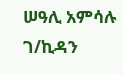ሠዓሊ አምሳሉ ገ/ኪዳን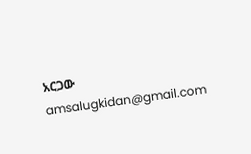አርጋው
amsalugkidan@gmail.com